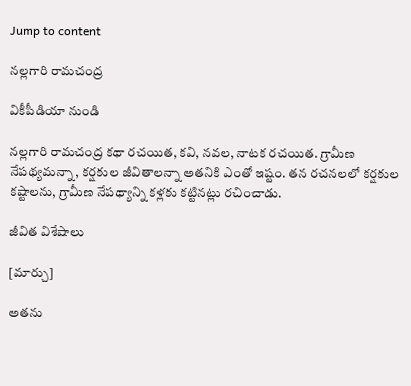Jump to content

నల్లగారి రామచంద్ర

వికీపీడియా నుండి

నల్లగారి రామచంద్ర కథా రచయిత, కవి, నవల, నాటక రచయిత. గ్రామీణ నేపథ్యమన్నా, కర్షకుల జీవితాలన్నా అతనికి ఎంతో ఇష్టం. తన రచనలలో కర్షకుల కష్టాలను, గ్రామీణ నేపథ్యాన్ని కళ్లకు కట్టినట్లు రచించాడు.

జీవిత విశేషాలు

[మార్చు]

అతను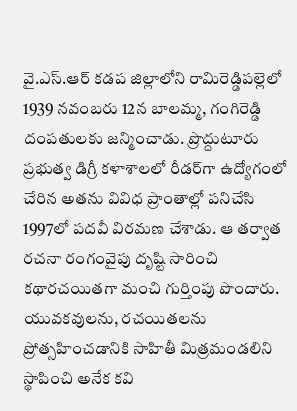వై.ఎస్.ఆర్ కడప జిల్లాలోని రామిరెడ్డిపల్లెలో 1939 నవంబరు 12న బాలమ్మ, గంగిరెడ్డి దంపతులకు జన్మించాడు. ప్రొద్దుటూరు ప్రభుత్వ డిగ్రీ కళాశాలలో రీడర్‌గా ఉద్యోగంలో చేరిన అతను వివిధ ప్రాంతాల్లో పనిచేసి 1997లో పదవీ విరమణ చేశాడు. ఆ తర్వాత రచనా రంగంవైపు దృష్టి సారించి కథారచయితగా మంచి గుర్తింపు పొందారు. యువకవులను, రచయితలను ప్రోత్సహించడానికి సాహితీ మిత్రమండలిని స్థాపించి అనేక కవి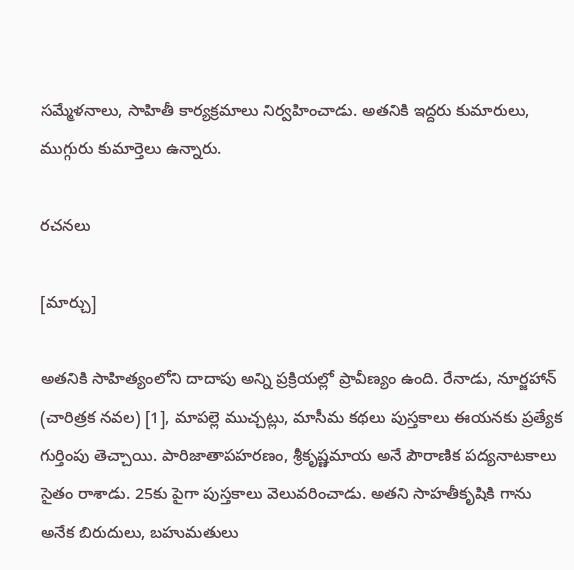సమ్మేళనాలు, సాహితీ కార్యక్రమాలు నిర్వహించాడు. అతనికి ఇద్దరు కుమారులు, ముగ్గురు కుమార్తెలు ఉన్నారు.

రచనలు

[మార్చు]

అతనికి సాహిత్యంలోని దాదాపు అన్ని ప్రక్రియల్లో ప్రావీణ్యం ఉంది. రేనాడు, నూర్జహాన్‌ (చారిత్రక నవల) [1], మాపల్లె ముచ్చట్లు, మాసీమ కథలు పుస్తకాలు ఈయనకు ప్రత్యేక గుర్తింపు తెచ్చాయి. పారిజాతాపహరణం, శ్రీకృష్ణమాయ అనే పౌరాణిక పద్యనాటకాలు సైతం రాశాడు. 25కు పైగా పుస్తకాలు వెలువరించాడు. అతని సాహతీకృషికి గాను అనేక బిరుదులు, బహుమతులు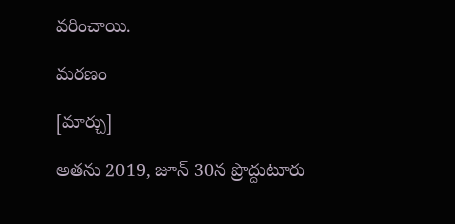వరించాయి.

మరణం

[మార్చు]

అతను 2019, జూన్ 30న ప్రొద్దుటూరు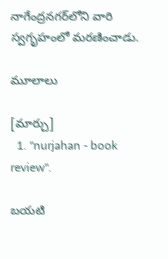నాగేంద్రనగర్‌లోని వారి స్వగృహంలో మరణించాడు.

మూలాలు

[మార్చు]
  1. "nurjahan - book review".

బయటి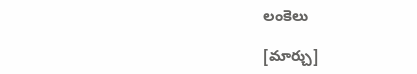లంకెలు

[మార్చు]